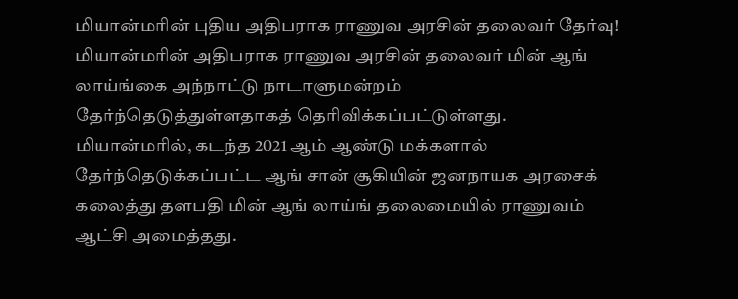மியான்மரின் புதிய அதிபராக ராணுவ அரசின் தலைவர் தேர்வு!
மியான்மரின் அதிபராக ராணுவ அரசின் தலைவர் மின் ஆங் லாய்ங்கை அந்நாட்டு நாடாளுமன்றம் தேர்ந்தெடுத்துள்ளதாகத் தெரிவிக்கப்பட்டுள்ளது.
மியான்மரில், கடந்த 2021 ஆம் ஆண்டு மக்களால் தேர்ந்தெடுக்கப்பட்ட ஆங் சான் சூகியின் ஜனநாயக அரசைக் கலைத்து தளபதி மின் ஆங் லாய்ங் தலைமையில் ராணுவம் ஆட்சி அமைத்தது.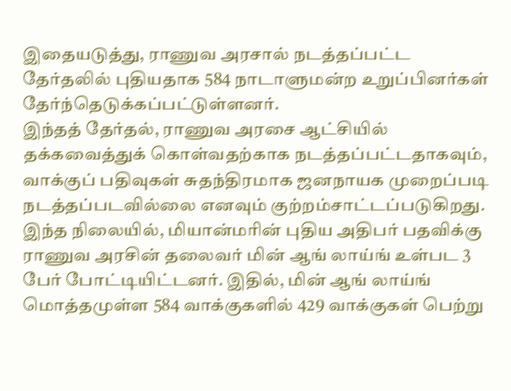இதையடுத்து, ராணுவ அரசால் நடத்தப்பட்ட தேர்தலில் புதியதாக 584 நாடாளுமன்ற உறுப்பினர்கள் தேர்ந்தெடுக்கப்பட்டுள்ளனர்.
இந்தத் தேர்தல், ராணுவ அரசை ஆட்சியில் தக்கவைத்துக் கொள்வதற்காக நடத்தப்பட்டதாகவும், வாக்குப் பதிவுகள் சுதந்திரமாக ஜனநாயக முறைப்படி நடத்தப்படவில்லை எனவும் குற்றம்சாட்டப்படுகிறது.
இந்த நிலையில், மியான்மரின் புதிய அதிபர் பதவிக்கு ராணுவ அரசின் தலைவர் மின் ஆங் லாய்ங் உள்பட 3 பேர் போட்டியிட்டனர். இதில், மின் ஆங் லாய்ங் மொத்தமுள்ள 584 வாக்குகளில் 429 வாக்குகள் பெற்று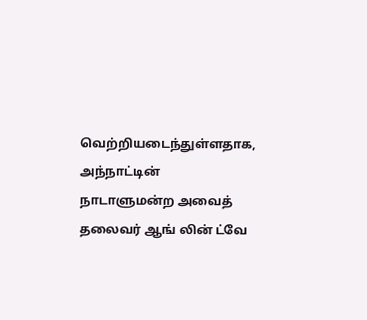வெற்றியடைந்துள்ளதாக, அந்நாட்டின் நாடாளுமன்ற அவைத் தலைவர் ஆங் லின் ட்வே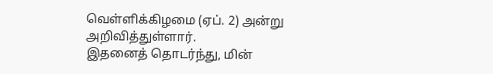வெள்ளிக்கிழமை (ஏப். 2) அன்று அறிவித்துள்ளார்.
இதனைத் தொடர்ந்து, மின்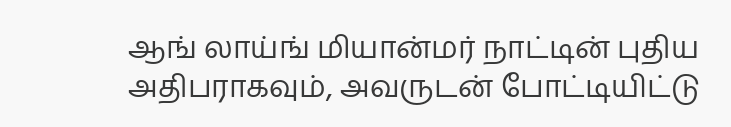ஆங் லாய்ங் மியான்மர் நாட்டின் புதிய அதிபராகவும், அவருடன் போட்டியிட்டு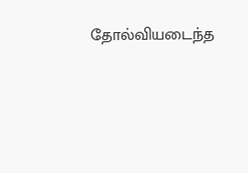தோல்வியடைந்த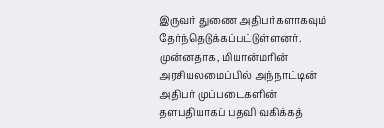இருவர் துணை அதிபர்களாகவும் தேர்ந்தெடுக்கப்பட்டுள்ளனர்.
முன்னதாக, மியான்மரின் அரசியலமைப்பில் அந்நாட்டின் அதிபர் முப்படைகளின் தளபதியாகப் பதவி வகிக்கத்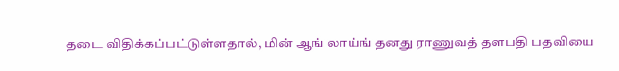தடை விதிக்கப்பட்டுள்ளதால், மின் ஆங் லாய்ங் தனது ராணுவத் தளபதி பதவியை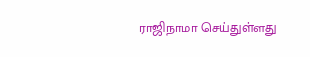ராஜிநாமா செய்துள்ளது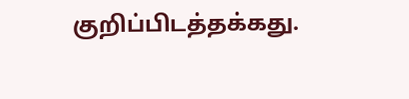குறிப்பிடத்தக்கது.